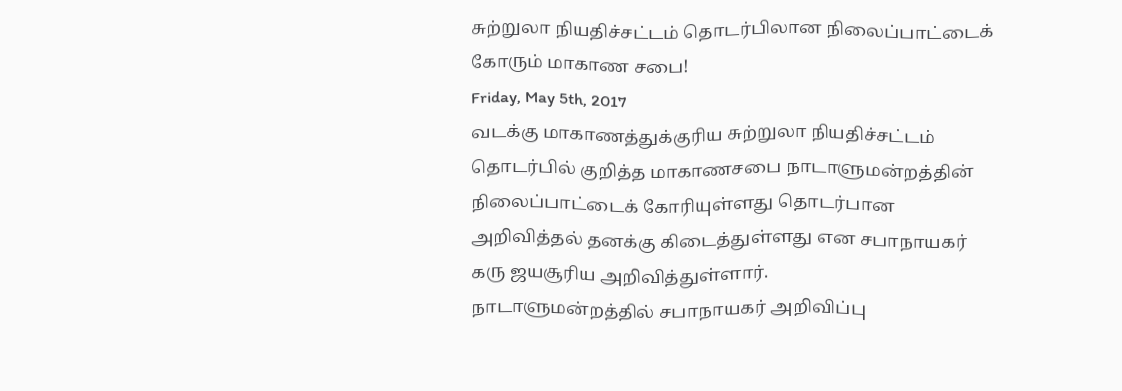சுற்றுலா நியதிச்சட்டம் தொடர்பிலான நிலைப்பாட்டைக் கோரும் மாகாண சபை!
Friday, May 5th, 2017
வடக்கு மாகாணத்துக்குரிய சுற்றுலா நியதிச்சட்டம் தொடர்பில் குறித்த மாகாணசபை நாடாளுமன்றத்தின் நிலைப்பாட்டைக் கோரியுள்ளது தொடர்பான அறிவித்தல் தனக்கு கிடைத்துள்ளது என சபாநாயகர் கரு ஜயசூரிய அறிவித்துள்ளார்.
நாடாளுமன்றத்தில் சபாநாயகர் அறிவிப்பு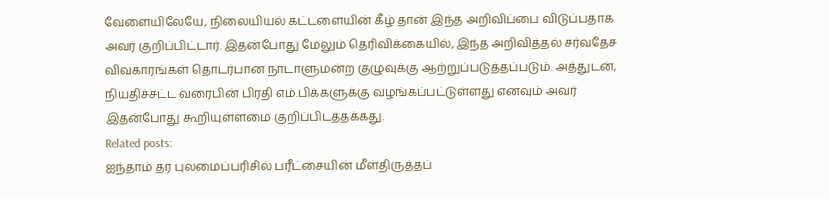வேளையிலேயே, நிலையியல் கட்டளையின் கீழ் தான் இந்த அறிவிப்பை விடுப்பதாக அவர் குறிப்பிட்டார். இதன்போது மேலும் தெரிவிக்கையில், இந்த அறிவித்தல் சர்வதேச விவகாரங்கள் தொடர்பான நாடாளுமன்ற குழுவுக்கு ஆற்றுப்படுத்தப்படும். அத்துடன், நியதிச்சட்ட வரைபின் பிரதி எம்.பிக்களுக்கு வழங்கப்பட்டுள்ளது எனவும் அவர் இதன்போது கூறியுள்ளமை குறிப்பிடத்தக்கது.
Related posts:
ஐந்தாம் தர புலமைப்பரிசில் பரீட்சையின் மீள்திருத்தப்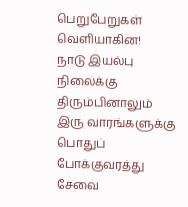பெறுபேறுகள் வெளியாகின!
நாடு இயல்பு நிலைக்கு திரும்பினாலும் இரு வாரங்களுக்கு பொதுப் போக்குவரத்து சேவை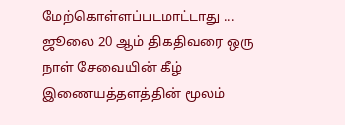மேற்கொள்ளப்படமாட்டாது ...
ஜூலை 20 ஆம் திகதிவரை ஒரு நாள் சேவையின் கீழ் இணையத்தளத்தின் மூலம்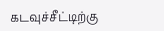கடவுச்சீட்டிற்கு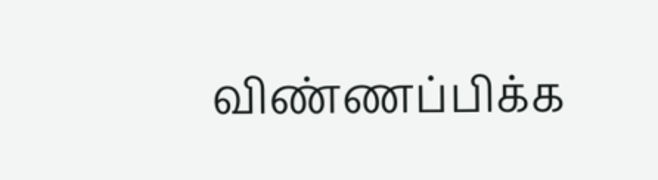விண்ணப்பிக்க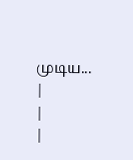முடிய...
|
|
|